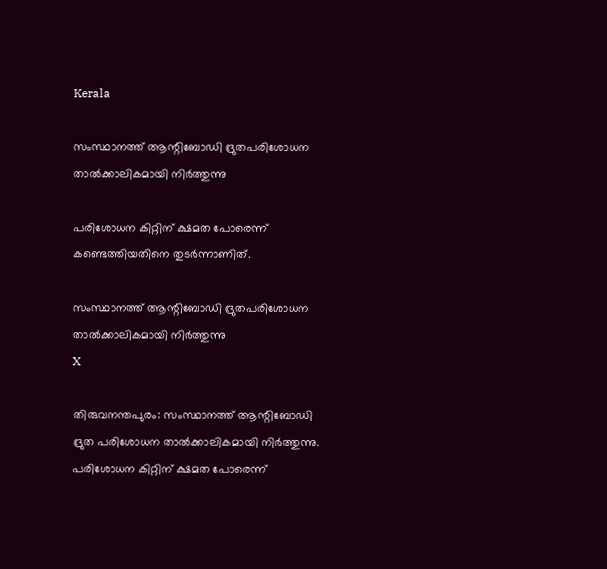Kerala

സംസ്ഥാനത്ത് ആന്റിബോഡി ദ്രുതപരിശോധന താൽക്കാലികമായി നിർത്തുന്നു

പരിശോധന കിറ്റിന് ക്ഷമത പോരെന്ന് കണ്ടെത്തിയതിനെ തുടർന്നാണിത്.

സംസ്ഥാനത്ത് ആന്റിബോഡി ദ്രുതപരിശോധന താൽക്കാലികമായി നിർത്തുന്നു
X

തിരുവനന്തപുരം: സംസ്ഥാനത്ത് ആന്റിബോഡി ദ്രുത പരിശോധന താൽക്കാലികമായി നിർത്തുന്നു. പരിശോധന കിറ്റിന് ക്ഷമത പോരെന്ന്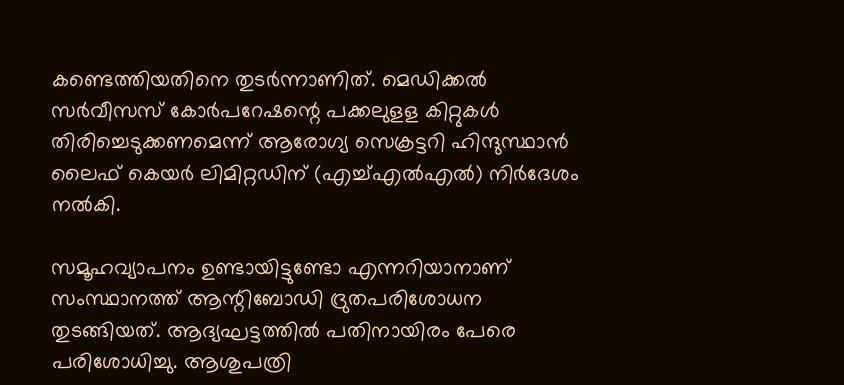കണ്ടെത്തിയതിനെ തുടർന്നാണിത്. മെഡിക്കൽ സർവീസസ് കോർപറേഷന്റെ പക്കലുളള കിറ്റുകൾ തിരിച്ചെടുക്കണമെന്ന് ആരോഗ്യ സെക്രട്ടറി ഹിന്ദുസ്ഥാൻ ലൈഫ് കെയർ ലിമിറ്റഡിന് (എച്ച്എൽഎൽ) നിർദേശം നൽകി.

സമൂഹവ്യാപനം ഉണ്ടായിട്ടുണ്ടോ എന്നറിയാനാണ് സംസ്ഥാനത്ത് ആന്റിബോഡി ദ്രുതപരിശോധന തുടങ്ങിയത്. ആദ്യഘട്ടത്തിൽ പതിനായിരം പേരെ പരിശോധിച്ചു. ആശുപത്രി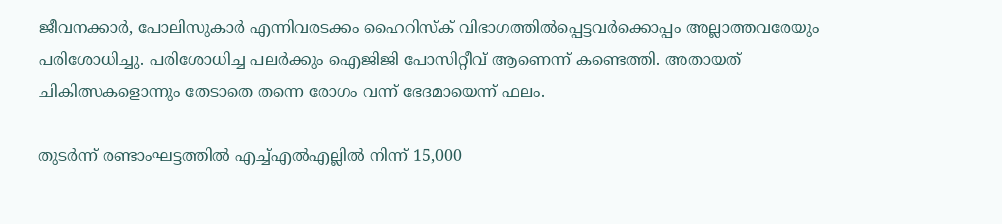ജീവനക്കാർ, പോലിസുകാർ എന്നിവരടക്കം ഹൈറിസ്‌ക് വിഭാഗത്തിൽപ്പെട്ടവർക്കൊപ്പം അല്ലാത്തവരേയും പരിശോധിച്ചു. പരിശോധിച്ച പലർക്കും ഐജിജി പോസിറ്റീവ് ആണെന്ന് കണ്ടെത്തി. അതായത് ചികിത്സകളൊന്നും തേടാതെ തന്നെ രോഗം വന്ന് ഭേദമായെന്ന് ഫലം.

തുടർന്ന് രണ്ടാംഘട്ടത്തിൽ എച്ച്എൽഎല്ലിൽ നിന്ന് 15,000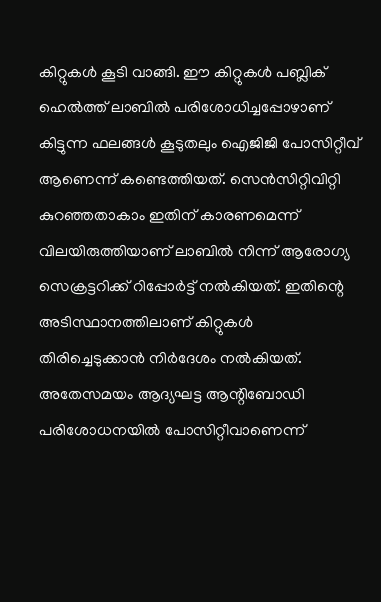കിറ്റുകൾ കൂടി വാങ്ങി. ഈ കിറ്റുകൾ പബ്ലിക് ഹെൽത്ത് ലാബിൽ പരിശോധിച്ചപ്പോഴാണ് കിട്ടുന്ന ഫലങ്ങൾ കൂടുതലും ഐജിജി പോസിറ്റീവ് ആണെന്ന് കണ്ടെത്തിയത്. സെൻസിറ്റിവിറ്റി കുറഞ്ഞതാകാം ഇതിന് കാരണമെന്ന് വിലയിരുത്തിയാണ് ലാബിൽ നിന്ന് ആരോഗ്യ സെക്രട്ടറിക്ക് റിപ്പോർട്ട് നൽകിയത്. ഇതിന്റെ അടിസ്ഥാനത്തിലാണ് കിറ്റുകൾ തിരിച്ചെടുക്കാൻ നിർദേശം നൽകിയത്. അതേസമയം ആദ്യഘട്ട ആന്റിബോഡി പരിശോധനയിൽ പോസിറ്റീവാണെന്ന്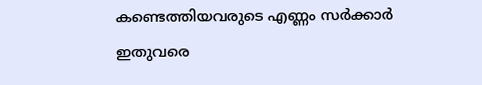കണ്ടെത്തിയവരുടെ എണ്ണം സർക്കാർ ഇതുവരെ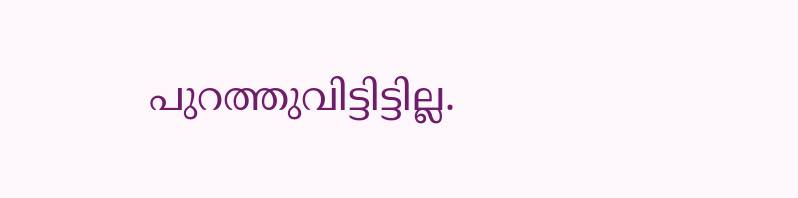പുറത്തുവിട്ടിട്ടില്ല.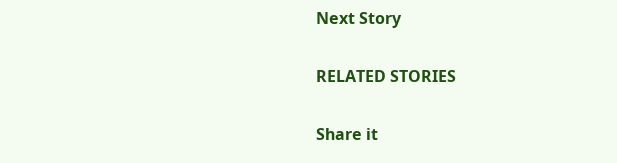Next Story

RELATED STORIES

Share it